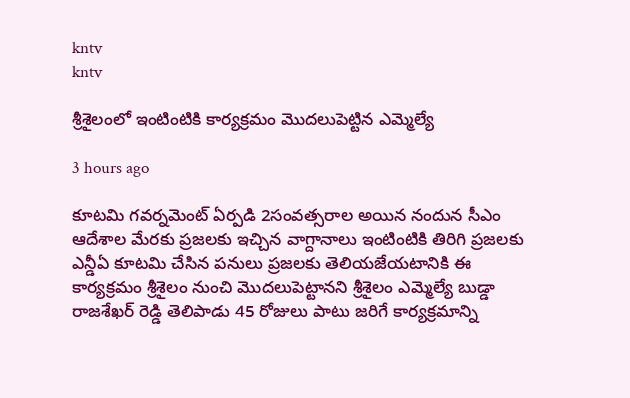kntv
kntv

శ్రీశైలంలో ఇంటింటికి కార్యక్రమం మొదలుపెట్టిన ఎమ్మెల్యే

3 hours ago

కూటమి గవర్నమెంట్ ఏర్పడి 2సంవత్సరాల అయిన నందున సీఎం ఆదేశాల మేరకు ప్రజలకు ఇచ్చిన వాగ్దానాలు ఇంటింటికి తిరిగి ప్రజలకు ఎన్డీఏ కూటమి చేసిన పనులు ప్రజలకు తెలియజేయటానికి ఈ కార్యక్రమం శ్రీశైలం నుంచి మొదలుపెట్టానని శ్రీశైలం ఎమ్మెల్యే బుడ్డా రాజశేఖర్ రెడ్డి తెలిపాడు 45 రోజులు పాటు జరిగే కార్యక్రమాన్ని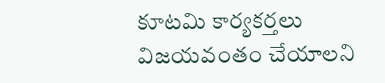కూటమి కార్యకర్తలు విజయవంతం చేయాలని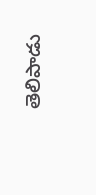తెలిపాడు